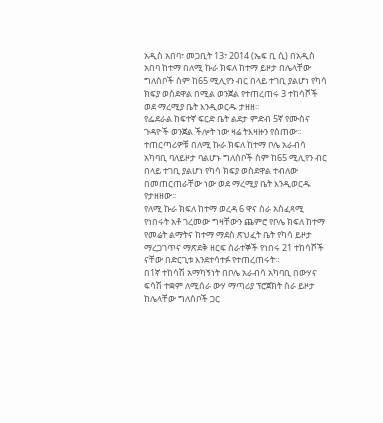አዲስ አበባ፣ መጋቢት 13፣ 2014 (ኤፍ ቢ ሲ) በአዲስ አበባ ከተማ በለሚ ኩራ ክፍለ ከተማ ይዞታ በሌላቸው ግለሰቦች ስም ከ65 ሚሊየን ብር በላይ ተገቢ ያልሆነ የካሳ ክፍያ ወስደዋል በሚል ወንጀል የተጠረጠሩ 3 ተከሳሾች ወደ ማረሚያ ቤት እንዲወርዱ ታዘዘ፡፡
የፌደራል ከፍተኛ ፍርድ ቤት ልደታ ምድብ 5ኛ የሙስና ጉዳዮች ወንጀል ችሎት ነው ዛሬ ትእዛዙን የሰጠው።
ተጠርጣሪዎቹ በለሚ ኩራ ክፍለ ከተማ ቦሌ አራብሳ አካባቢ ባለይዞታ ባልሆኑ ግለሰቦች ስም ከ65 ሚሊየን ብር በላይ ተገቢ ያልሆነ የካሳ ክፍያ ወስደዋል ተብለው በመጠርጠራቸው ነው ወደ ማረሚያ ቤት እንዲወርዱ የታዘዘው፡፡
የለሚ ኩራ ክፍለ ከተማ ወረዳ 6 ዋና ስራ አስፈጻሚ የነበሩት አቶ ገረመው ግዛቸውን ጨምሮ የቦሌ ክፍለ ከተማ የመሬት ልማትና ከተማ ማደስ ጽህፈት ቤት የካሳ ይዞታ ማረጋገጥና ማጽደቅ ዘርፍ ሰራተኞች የነበሩ 21 ተከሳሾች ናቸው በድርጊቱ እንደተሳተፉ የተጠረጠሩት።
በ1ኛ ተከሳሽ አማካኝነት በቦሌ አራብሳ አካባቢ በውሃና ፍሳሽ ተቋም ለሚሰራ ውሃ ማጣሪያ ፕሮጀክት ስራ ይዞታ ከሌላቸው ግለሰቦች ጋር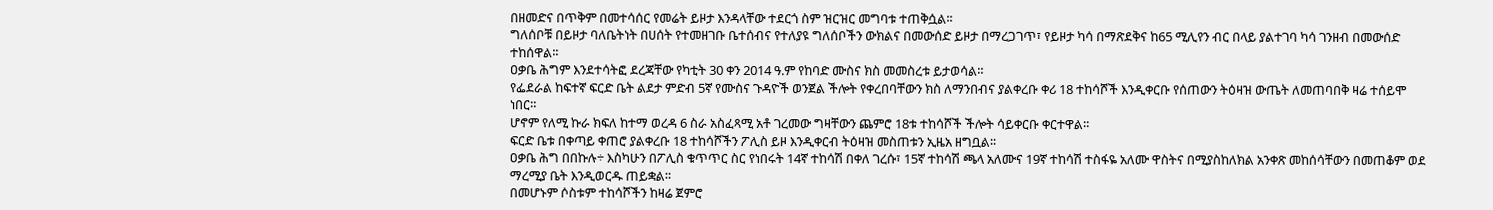በዘመድና በጥቅም በመተሳሰር የመሬት ይዞታ እንዳላቸው ተደርጎ ስም ዝርዝር መግባቱ ተጠቅሷል፡፡
ግለሰቦቹ በይዞታ ባለቤትነት በሀሰት የተመዘገቡ ቤተሰብና የተለያዩ ግለሰቦችን ውክልና በመውሰድ ይዞታ በማረጋገጥ፣ የይዞታ ካሳ በማጽደቅና ከ65 ሚሊየን ብር በላይ ያልተገባ ካሳ ገንዘብ በመውሰድ ተከሰዋል፡፡
ዐቃቤ ሕግም እንደተሳትፎ ደረጃቸው የካቲት 30 ቀን 2014 ዓ.ም የከባድ ሙስና ክስ መመስረቱ ይታወሳል።
የፌደራል ከፍተኛ ፍርድ ቤት ልደታ ምድብ 5ኛ የሙስና ጉዳዮች ወንጀል ችሎት የቀረበባቸውን ክስ ለማንበብና ያልቀረቡ ቀሪ 18 ተከሳሾች እንዲቀርቡ የሰጠውን ትዕዛዝ ውጤት ለመጠባበቅ ዛሬ ተሰይሞ ነበር።
ሆኖም የለሚ ኩራ ክፍለ ከተማ ወረዳ 6 ስራ አስፈጻሚ አቶ ገረመው ግዛቸውን ጨምሮ 18ቱ ተከሳሾች ችሎት ሳይቀርቡ ቀርተዋል።
ፍርድ ቤቱ በቀጣይ ቀጠሮ ያልቀረቡ 18 ተከሳሾችን ፖሊስ ይዞ እንዲቀርብ ትዕዛዝ መስጠቱን ኢዜአ ዘግቧል፡፡
ዐቃቤ ሕግ በበኩሉ÷ እስካሁን በፖሊስ ቁጥጥር ስር የነበሩት 14ኛ ተከሳሽ በቀለ ገረሱ፣ 15ኛ ተከሳሽ ጫላ አለሙና 19ኛ ተከሳሽ ተስፋዬ አለሙ ዋስትና በሚያስከለክል አንቀጽ መከሰሳቸውን በመጠቆም ወደ ማረሚያ ቤት እንዲወርዱ ጠይቋል።
በመሆኑም ሶስቱም ተከሳሾችን ከዛሬ ጀምሮ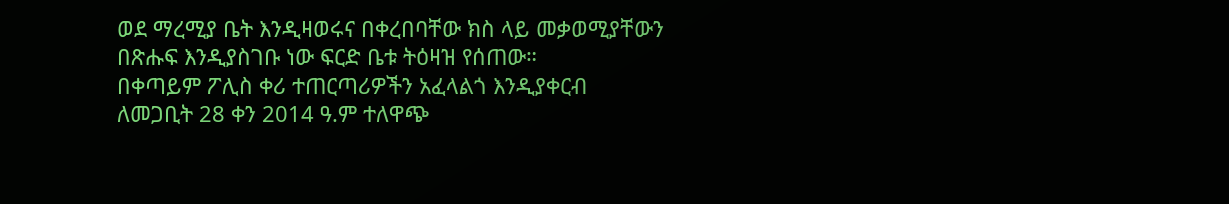ወደ ማረሚያ ቤት እንዲዛወሩና በቀረበባቸው ክስ ላይ መቃወሚያቸውን በጽሑፍ እንዲያስገቡ ነው ፍርድ ቤቱ ትዕዛዝ የሰጠው።
በቀጣይም ፖሊስ ቀሪ ተጠርጣሪዎችን አፈላልጎ እንዲያቀርብ ለመጋቢት 28 ቀን 2014 ዓ.ም ተለዋጭ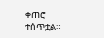ቀጠሮ ተሰጥቷል።